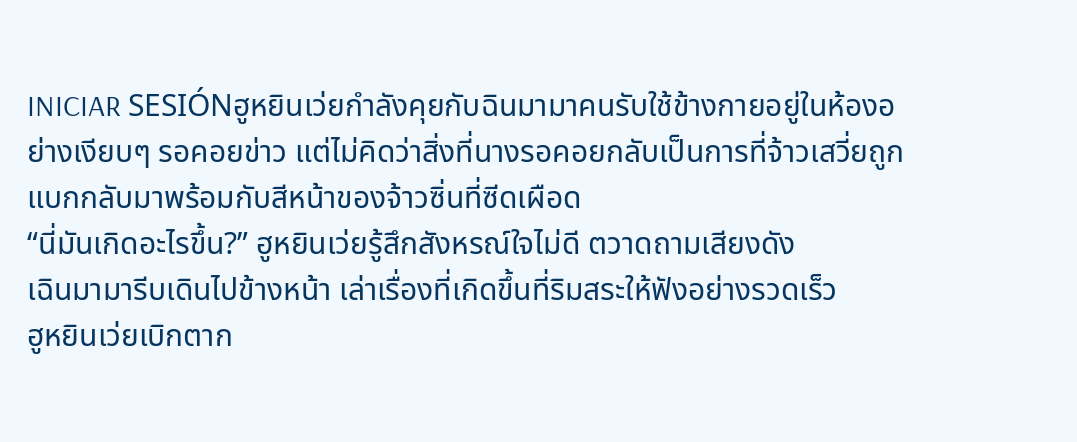INICIAR SESIÓNฮูหยินเว่ยกำลังคุยกับฉินมามาคนรับใช้ข้างกายอยู่ในห้องอย่างเงียบๆ รอคอยข่าว แต่ไม่คิดว่าสิ่งที่นางรอคอยกลับเป็นการที่จ้าวเสวี่ยถูกแบกกลับมาพร้อมกับสีหน้าของจ้าวซิ่นที่ซีดเผือด
“นี่มันเกิดอะไรขึ้น?” ฮูหยินเว่ยรู้สึกสังหรณ์ใจไม่ดี ตวาดถามเสียงดัง
เฉินมามารีบเดินไปข้างหน้า เล่าเรื่องที่เกิดขึ้นที่ริมสระให้ฟังอย่างรวดเร็ว
ฮูหยินเว่ยเบิกตาก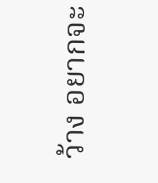ว้าง อยากจะ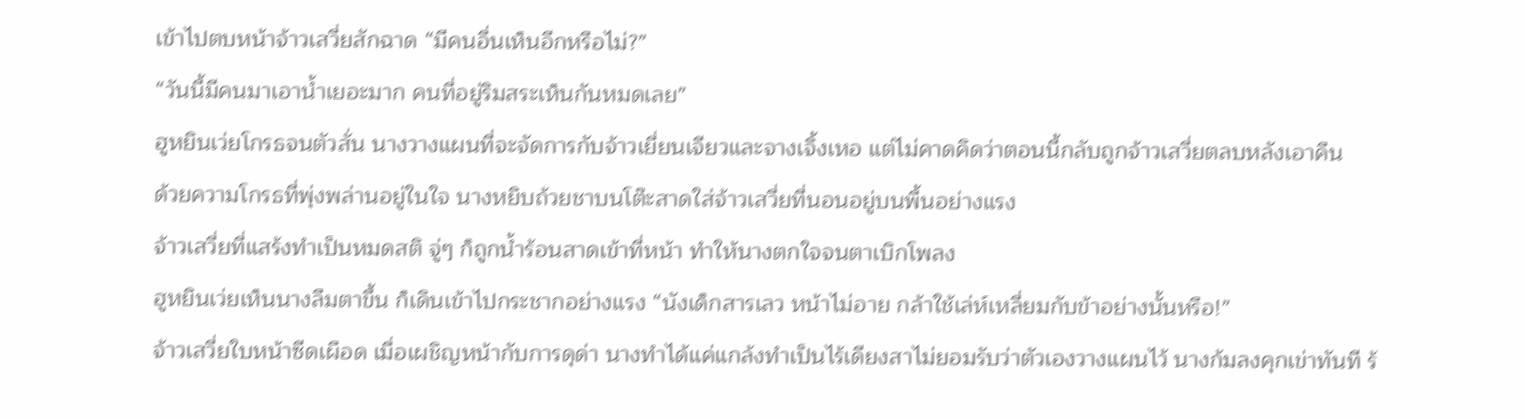เข้าไปตบหน้าจ้าวเสวี่ยสักฉาด “มีคนอื่นเห็นอีกหรือไม่?”
“วันนี้มีคนมาเอาน้ำเยอะมาก คนที่อยู่ริมสระเห็นกันหมดเลย”
ฮูหยินเว่ยโกรธจนตัวสั่น นางวางแผนที่จะจัดการกับจ้าวเยี่ยนเจียวและจางเจิ้งเหอ แต่ไม่คาดคิดว่าตอนนี้กลับถูกจ้าวเสวี่ยตลบหลังเอาคืน
ด้วยความโกรธที่พุ่งพล่านอยู่ในใจ นางหยิบถ้วยชาบนโต๊ะสาดใส่จ้าวเสวี่ยที่นอนอยู่บนพื้นอย่างแรง
จ้าวเสวี่ยที่แสร้งทำเป็นหมดสติ จู่ๆ ก็ถูกน้ำร้อนสาดเข้าที่หน้า ทำให้นางตกใจจนตาเบิกโพลง
ฮูหยินเว่ยเห็นนางลืมตาขึ้น ก็เดินเข้าไปกระชากอย่างแรง “นังเด็กสารเลว หน้าไม่อาย กล้าใช้เล่ห์เหลี่ยมกับข้าอย่างนั้นหรือ!”
จ้าวเสวี่ยใบหน้าซีดเผือด เมื่อเผชิญหน้ากับการดุด่า นางทำได้แค่แกล้งทำเป็นไร้เดียงสาไม่ยอมรับว่าตัวเองวางแผนไว้ นางก้มลงคุกเข่าทันที ร้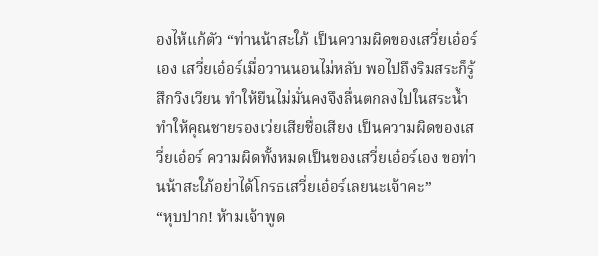องไห้แก้ตัว “ท่านน้าสะใภ้ เป็นความผิดของเสวี่ยเอ๋อร์เอง เสวี่ยเอ๋อร์เมื่อวานนอนไม่หลับ พอไปถึงริมสระก็รู้สึกวิงเวียน ทำให้ยืนไม่มั่นคงจึงลื่นตกลงไปในสระน้ำ ทำให้คุณชายรองเว่ยเสียชื่อเสียง เป็นความผิดของเสวี่ยเอ๋อร์ ความผิดทั้งหมดเป็นของเสวี่ยเอ๋อร์เอง ขอท่านน้าสะใภ้อย่าได้โกรธเสวี่ยเอ๋อร์เลยนะเจ้าคะ”
“หุบปาก! ห้ามเจ้าพูด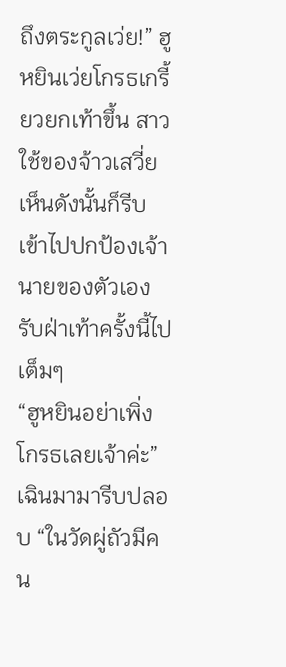ถึงตระกูลเว่ย!” ฮูหยินเว่ยโกรธเกรี้ยวยกเท้าขึ้น สาวใช้ของจ้าวเสวี่ยเห็นดังนั้นก็รีบเข้าไปปกป้องเจ้านายของตัวเอง รับฝ่าเท้าครั้งนี้ไปเต็มๆ
“ฮูหยินอย่าเพิ่งโกรธเลยเจ้าค่ะ” เฉินมามารีบปลอบ “ในวัดผู่ถัวมีคน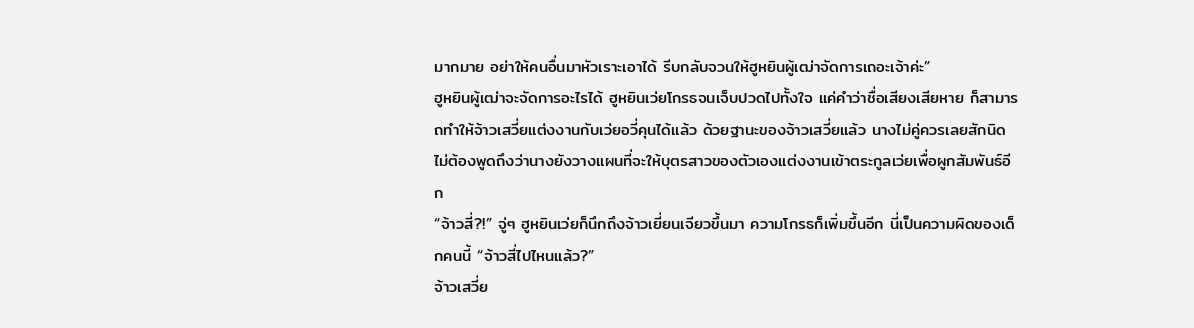มากมาย อย่าให้คนอื่นมาหัวเราะเอาได้ รีบกลับจวนให้ฮูหยินผู้เฒ่าจัดการเถอะเจ้าค่ะ”
ฮูหยินผู้เฒ่าจะจัดการอะไรได้ ฮูหยินเว่ยโกรธจนเจ็บปวดไปทั้งใจ แค่คำว่าชื่อเสียงเสียหาย ก็สามารถทำให้จ้าวเสวี่ยแต่งงานกับเว่ยอวี่คุนได้แล้ว ด้วยฐานะของจ้าวเสวี่ยแล้ว นางไม่คู่ควรเลยสักนิด ไม่ต้องพูดถึงว่านางยังวางแผนที่จะให้บุตรสาวของตัวเองแต่งงานเข้าตระกูลเว่ยเพื่อผูกสัมพันธ์อีก
“จ้าวสี่?!” จู่ๆ ฮูหยินเว่ยก็นึกถึงจ้าวเยี่ยนเจียวขึ้นมา ความโกรธก็เพิ่มขึ้นอีก นี่เป็นความผิดของเด็กคนนี้ “จ้าวสี่ไปไหนแล้ว?”
จ้าวเสวี่ย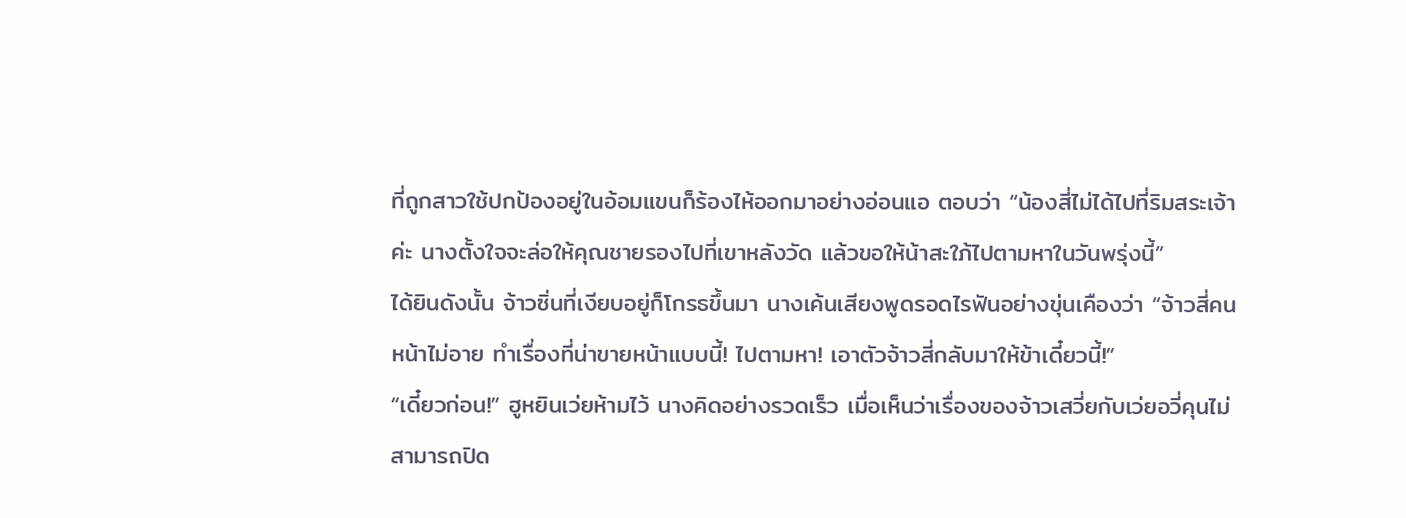ที่ถูกสาวใช้ปกป้องอยู่ในอ้อมแขนก็ร้องไห้ออกมาอย่างอ่อนแอ ตอบว่า “น้องสี่ไม่ได้ไปที่ริมสระเจ้าค่ะ นางตั้งใจจะล่อให้คุณชายรองไปที่เขาหลังวัด แล้วขอให้น้าสะใภ้ไปตามหาในวันพรุ่งนี้”
ได้ยินดังนั้น จ้าวซิ่นที่เงียบอยู่ก็โกรธขึ้นมา นางเค้นเสียงพูดรอดไรฟันอย่างขุ่นเคืองว่า “จ้าวสี่คนหน้าไม่อาย ทำเรื่องที่น่าขายหน้าแบบนี้! ไปตามหา! เอาตัวจ้าวสี่กลับมาให้ข้าเดี๋ยวนี้!”
“เดี๋ยวก่อน!” ฮูหยินเว่ยห้ามไว้ นางคิดอย่างรวดเร็ว เมื่อเห็นว่าเรื่องของจ้าวเสวี่ยกับเว่ยอวี่คุนไม่สามารถปิด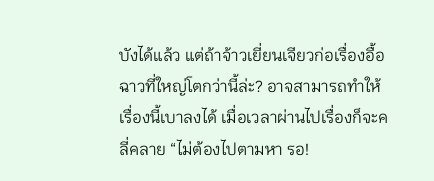บังได้แล้ว แต่ถ้าจ้าวเยี่ยนเจียวก่อเรื่องอื้อฉาวที่ใหญ่โตกว่านี้ล่ะ? อาจสามารถทำให้เรื่องนี้เบาลงได้ เมื่อเวลาผ่านไปเรื่องก็จะคลี่คลาย “ไม่ต้องไปตามหา รอ!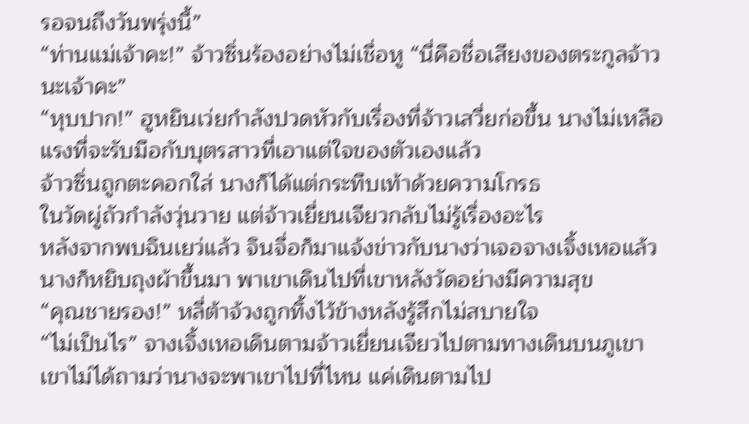รอจนถึงวันพรุ่งนี้”
“ท่านแม่เจ้าคะ!” จ้าวซิ่นร้องอย่างไม่เชื่อหู “นี่คือชื่อเสียงของตระกูลจ้าวนะเจ้าคะ”
“หุบปาก!” ฮูหยินเว่ยกำลังปวดหัวกับเรื่องที่จ้าวเสวี่ยก่อขึ้น นางไม่เหลือแรงที่จะรับมือกับบุตรสาวที่เอาแต่ใจของตัวเองแล้ว
จ้าวซิ่นถูกตะคอกใส่ นางก็ได้แต่กระทืบเท้าด้วยความโกรธ
ในวัดผู่ถัวกำลังวุ่นวาย แต่จ้าวเยี่ยนเจียวกลับไม่รู้เรื่องอะไร
หลังจากพบฉินเยว่แล้ว จินจื่อก็มาแจ้งข่าวกับนางว่าเจอจางเจิ้งเหอแล้ว นางก็หยิบถุงผ้าขึ้นมา พาเขาเดินไปที่เขาหลังวัดอย่างมีความสุข
“คุณชายรอง!” หลี่ต้าจ้วงถูกทิ้งไว้ข้างหลังรู้สึกไม่สบายใจ
“ไม่เป็นไร” จางเจิ้งเหอเดินตามจ้าวเยี่ยนเจียวไปตามทางเดินบนภูเขา เขาไม่ได้ถามว่านางจะพาเขาไปที่ไหน แค่เดินตามไป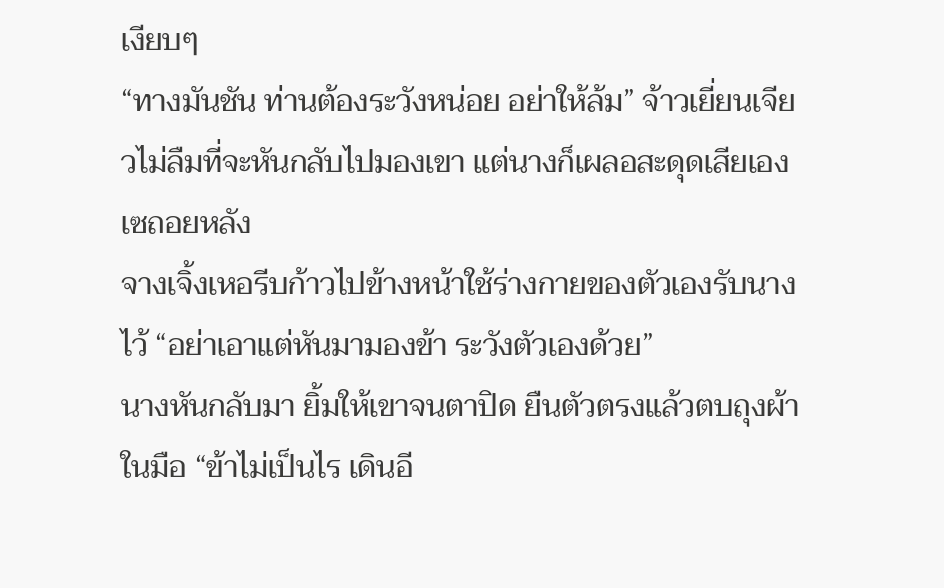เงียบๆ
“ทางมันชัน ท่านต้องระวังหน่อย อย่าให้ล้ม” จ้าวเยี่ยนเจียวไม่ลืมที่จะหันกลับไปมองเขา แต่นางก็เผลอสะดุดเสียเอง เซถอยหลัง
จางเจิ้งเหอรีบก้าวไปข้างหน้าใช้ร่างกายของตัวเองรับนางไว้ “อย่าเอาแต่หันมามองข้า ระวังตัวเองด้วย”
นางหันกลับมา ยิ้มให้เขาจนตาปิด ยืนตัวตรงแล้วตบถุงผ้าในมือ “ข้าไม่เป็นไร เดินอี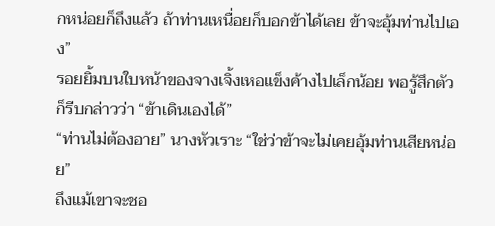กหน่อยก็ถึงแล้ว ถ้าท่านเหนื่อยก็บอกข้าได้เลย ข้าจะอุ้มท่านไปเอง”
รอยยิ้มบนใบหน้าของจางเจิ้งเหอแข็งค้างไปเล็กน้อย พอรู้สึกตัวก็รีบกล่าวว่า “ข้าเดินเองได้”
“ท่านไม่ต้องอาย” นางหัวเราะ “ใช่ว่าข้าจะไม่เคยอุ้มท่านเสียหน่อย”
ถึงแม้เขาจะชอ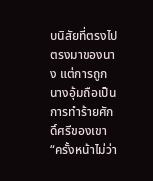บนิสัยที่ตรงไปตรงมาของนาง แต่การถูกนางอุ้มถือเป็นการทำร้ายศักดิ์ศรีของเขา “ครั้งหน้าไม่ว่า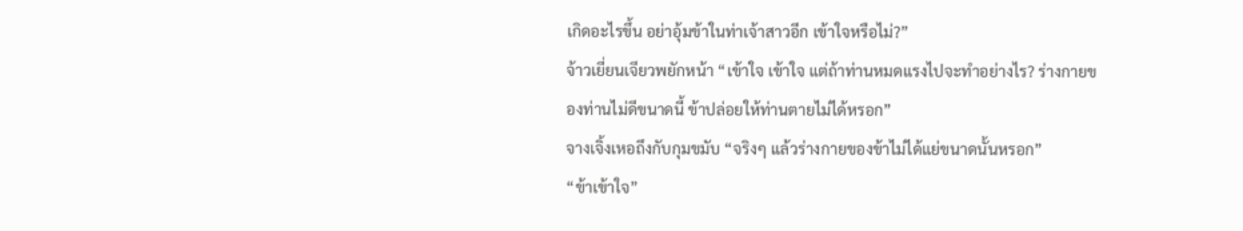เกิดอะไรขึ้น อย่าอุ้มข้าในท่าเจ้าสาวอีก เข้าใจหรือไม่?”
จ้าวเยี่ยนเจียวพยักหน้า “เข้าใจ เข้าใจ แต่ถ้าท่านหมดแรงไปจะทำอย่างไร? ร่างกายของท่านไม่ดีขนาดนี้ ข้าปล่อยให้ท่านตายไม่ได้หรอก”
จางเจิ้งเหอถึงกับกุมขมับ “จริงๆ แล้วร่างกายของข้าไม่ได้แย่ขนาดนั้นหรอก”
“ข้าเข้าใจ”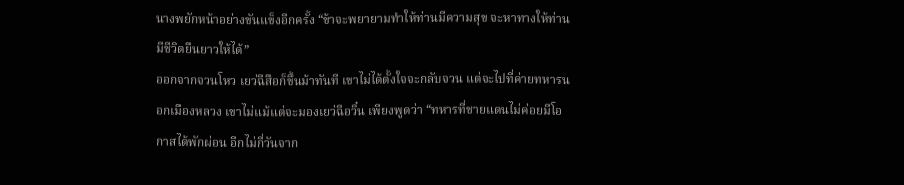นางพยักหน้าอย่างขันแข็งอีกครั้ง “ข้าจะพยายามทำให้ท่านมีความสุข จะหาทางให้ท่านมีชีวิตยืนยาวให้ได้”
ออกจากจวนโหว เยว่ฉีสือก็ขึ้นม้าทันที เขาไม่ได้ตั้งใจจะกลับจวน แต่จะไปที่ค่ายทหารนอกเมืองหลวง เขาไม่แม้แต่จะมองเยว่ฉีอวิ๋น เพียงพูดว่า “ทหารที่ชายแดนไม่ค่อยมีโอกาสได้พักผ่อน อีกไม่กี่วันจาก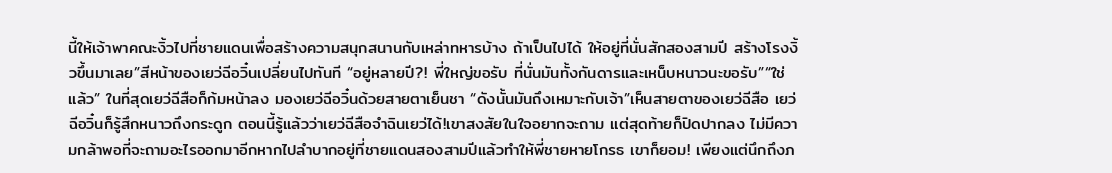นี้ให้เจ้าพาคณะงิ้วไปที่ชายแดนเพื่อสร้างความสนุกสนานกับเหล่าทหารบ้าง ถ้าเป็นไปได้ ให้อยู่ที่นั่นสักสองสามปี สร้างโรงงิ้วขึ้นมาเลย”สีหน้าของเยว่ฉีอวิ๋นเปลี่ยนไปทันที “อยู่หลายปี?! พี่ใหญ่ขอรับ ที่นั่นมันทั้งกันดารและเหน็บหนาวนะขอรับ”“ใช่แล้ว” ในที่สุดเยว่ฉีสือก็ก้มหน้าลง มองเยว่ฉีอวิ๋นด้วยสายตาเย็นชา “ดังนั้นมันถึงเหมาะกับเจ้า”เห็นสายตาของเยว่ฉีสือ เยว่ฉีอวิ๋นก็รู้สึกหนาวถึงกระดูก ตอนนี้รู้แล้วว่าเยว่ฉีสือจำฉินเยว่ได้!เขาสงสัยในใจอยากจะถาม แต่สุดท้ายก็ปิดปากลง ไม่มีความกล้าพอที่จะถามอะไรออกมาอีกหากไปลำบากอยู่ที่ชายแดนสองสามปีแล้วทำให้พี่ชายหายโกรธ เขาก็ยอม! เพียงแต่นึกถึงภ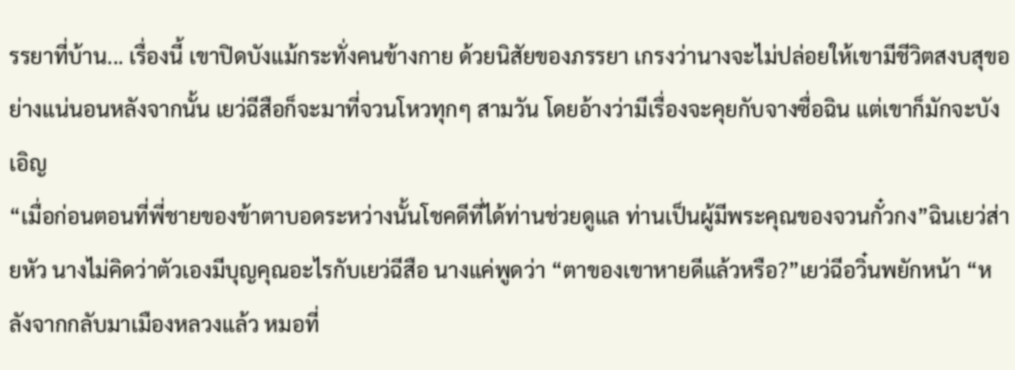รรยาที่บ้าน... เรื่องนี้ เขาปิดบังแม้กระทั่งคนข้างกาย ด้วยนิสัยของภรรยา เกรงว่านางจะไม่ปล่อยให้เขามีชีวิตสงบสุขอย่างแน่นอนหลังจากนั้น เยว่ฉีสือก็จะมาที่จวนโหวทุกๆ สามวัน โดยอ้างว่ามีเรื่องจะคุยกับจางซื่อฉิน แต่เขาก็มักจะบังเอิญ
“เมื่อก่อนตอนที่พี่ชายของข้าตาบอดระหว่างนั้นโชคดีที่ได้ท่านช่วยดูแล ท่านเป็นผู้มีพระคุณของจวนกั๋วกง”ฉินเยว่ส่ายหัว นางไม่คิดว่าตัวเองมีบุญคุณอะไรกับเยว่ฉีสือ นางแค่พูดว่า “ตาของเขาหายดีแล้วหรือ?”เยว่ฉีอวิ๋นพยักหน้า “หลังจากกลับมาเมืองหลวงแล้ว หมอที่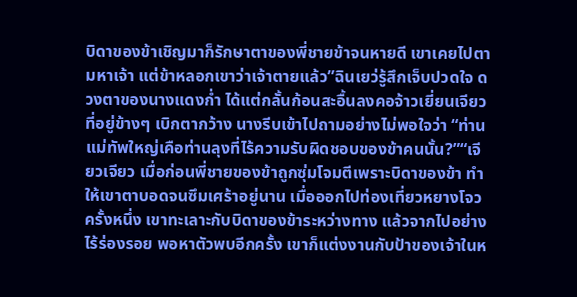บิดาของข้าเชิญมาก็รักษาตาของพี่ชายข้าจนหายดี เขาเคยไปตามหาเจ้า แต่ข้าหลอกเขาว่าเจ้าตายแล้ว”ฉินเยว่รู้สึกเจ็บปวดใจ ดวงตาของนางแดงก่ำ ได้แต่กลั้นก้อนสะอื้นลงคอจ้าวเยี่ยนเจียวที่อยู่ข้างๆ เบิกตากว้าง นางรีบเข้าไปถามอย่างไม่พอใจว่า “ท่านแม่ทัพใหญ่เคือท่านลุงที่ไร้ความรับผิดชอบของข้าคนนั้น?”“เจียวเจียว เมื่อก่อนพี่ชายของข้าถูกซุ่มโจมตีเพราะบิดาของข้า ทำให้เขาตาบอดจนซึมเศร้าอยู่นาน เมื่อออกไปท่องเที่ยวหยางโจวครั้งหนึ่ง เขาทะเลาะกับบิดาของข้าระหว่างทาง แล้วจากไปอย่างไร้ร่องรอย พอหาตัวพบอีกครั้ง เขาก็แต่งงานกับป้าของเจ้าในห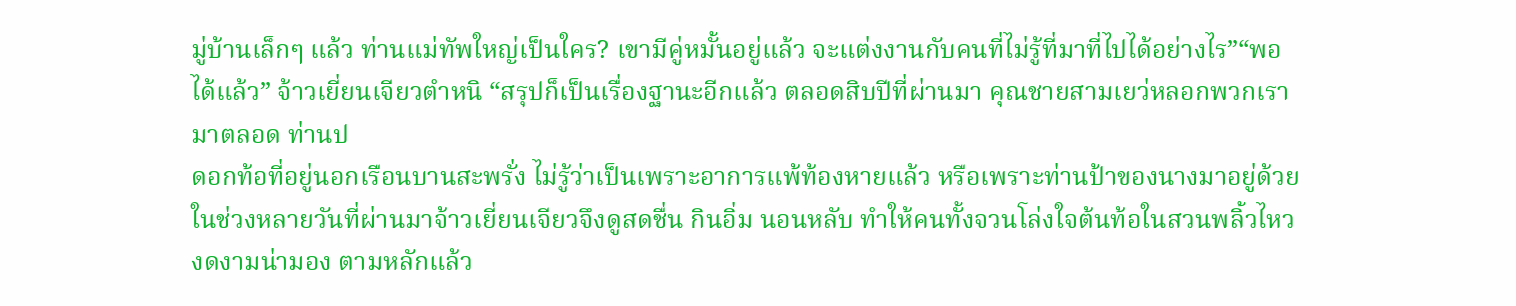มู่บ้านเล็กๆ แล้ว ท่านแม่ทัพใหญ่เป็นใคร? เขามีคู่หมั้นอยู่แล้ว จะแต่งงานกับคนที่ไม่รู้ที่มาที่ไปได้อย่างไร”“พอได้แล้ว” จ้าวเยี่ยนเจียวตำหนิ “สรุปก็เป็นเรื่องฐานะอีกแล้ว ตลอดสิบปีที่ผ่านมา คุณชายสามเยว่หลอกพวกเรามาตลอด ท่านป
ดอกท้อที่อยู่นอกเรือนบานสะพรั่ง ไม่รู้ว่าเป็นเพราะอาการแพ้ท้องหายแล้ว หรือเพราะท่านป้าของนางมาอยู่ด้วย ในช่วงหลายวันที่ผ่านมาจ้าวเยี่ยนเจียวจึงดูสดชื่น กินอิ่ม นอนหลับ ทำให้คนทั้งจวนโล่งใจต้นท้อในสวนพลิ้วไหว งดงามน่ามอง ตามหลักแล้ว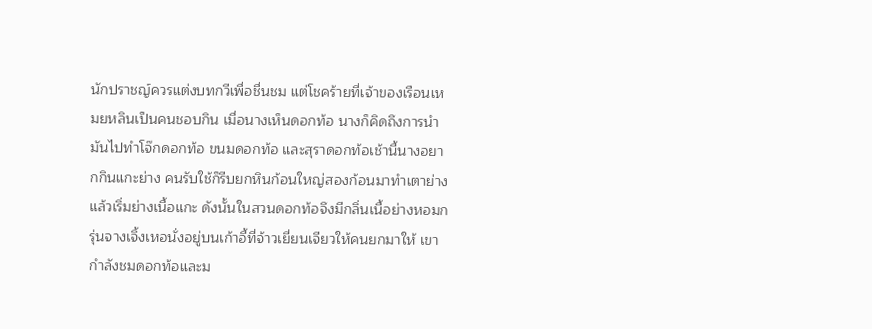นักปราชญ์ควรแต่งบทกวีเพื่อชื่นชม แต่โชคร้ายที่เจ้าของเรือนเหมยหลินเป็นคนชอบกิน เมื่อนางเห็นดอกท้อ นางก็คิดถึงการนำมันไปทำโจ๊กดอกท้อ ขนมดอกท้อ และสุราดอกท้อเช้านี้นางอยากกินแกะย่าง คนรับใช้ก็รีบยกหินก้อนใหญ่สองก้อนมาทำเตาย่าง แล้วเริ่มย่างเนื้อแกะ ดังนั้นในสวนดอกท้อจึงมีกลิ่นเนื้อย่างหอมกรุ่นจางเจิ้งเหอนั่งอยู่บนเก้าอี้ที่จ้าวเยี่ยนเจียวให้คนยกมาให้ เขากำลังชมดอกท้อและม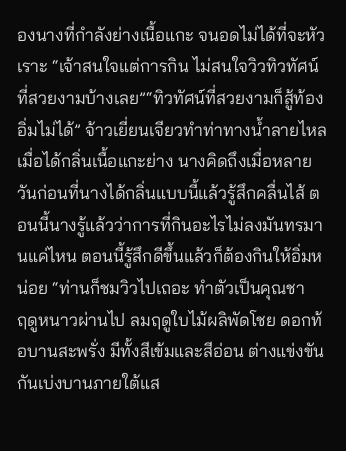องนางที่กำลังย่างเนื้อแกะ จนอดไม่ได้ที่จะหัวเราะ “เจ้าสนใจแต่การกิน ไม่สนใจวิวทิวทัศน์ที่สวยงามบ้างเลย”“ทิวทัศน์ที่สวยงามก็สู้ท้องอิ่มไม่ได้” จ้าวเยี่ยนเจียวทำท่าทางน้ำลายไหลเมื่อได้กลิ่นเนื้อแกะย่าง นางคิดถึงเมื่อหลายวันก่อนที่นางได้กลิ่นแบบนี้แล้วรู้สึกคลื่นไส้ ตอนนี้นางรู้แล้วว่าการที่กินอะไรไม่ลงมันทรมานแค่ไหน ตอนนี้รู้สึกดีขึ้นแล้วก็ต้องกินให้อิ่มหน่อย “ท่านก็ชมวิวไปเถอะ ทำตัวเป็นคุณชา
ฤดูหนาวผ่านไป ลมฤดูใบไม้ผลิพัดโชย ดอกท้อบานสะพรั่ง มีทั้งสีเข้มและสีอ่อน ต่างแข่งขันกันเบ่งบานภายใต้แส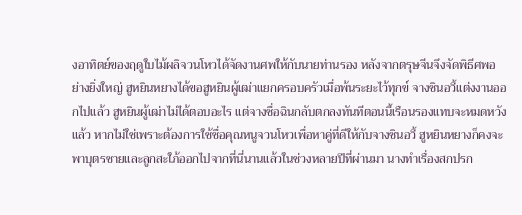งอาทิตย์ของฤดูใบไม้ผลิจวนโหวได้จัดงานศพให้กับนายท่านรอง หลังจากตรุษจีนจึงจัดพิธีศพอย่างยิ่งใหญ่ ฮูหยินหยางได้ขอฮูหยินผู้เฒ่าแยกครอบครัวเมื่อพ้นระยะไว้ทุกข์ จางซินอวี้แต่งงานออกไปแล้ว ฮูหยินผู้เฒ่าไม่ได้ตอบอะไร แต่จางซื่อฉินกลับตกลงทันทีตอนนี้เรือนรองแทบจะหมดหวังแล้ว หากไม่ใช่เพราะต้องการใช้ชื่อคุณหนูจวนโหวเพื่อหาคู่ที่ดีให้กับจางซินอวี้ ฮูหยินหยางก็คงจะพาบุตรชายและลูกสะใภ้ออกไปจากที่นี่นานแล้วในช่วงหลายปีที่ผ่านมา นางทำเรื่องสกปรก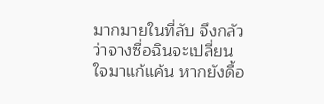มากมายในที่ลับ จึงกลัวว่าจางซื่อฉินจะเปลี่ยนใจมาแก้แค้น หากยังดื้อ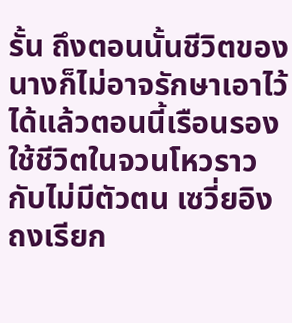รั้น ถึงตอนนั้นชีวิตของนางก็ไม่อาจรักษาเอาไว้ได้แล้วตอนนี้เรือนรองใช้ชีวิตในจวนโหวราวกับไม่มีตัวตน เซวี่ยอิงถงเรียก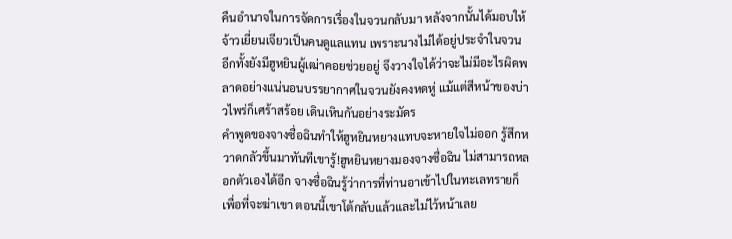คืนอำนาจในการจัดการเรื่องในจวนกลับมา หลังจากนั้นได้มอบให้จ้าวเยี่ยนเจียวเป็นคนดูแลแทน เพราะนางไม่ได้อยู่ประจำในจวน อีกทั้งยังมีฮูหยินผู้เฒ่าคอยช่วยอยู่ จึงวางใจได้ว่าจะไม่มีอะไรผิดพลาดอย่างแน่นอนบรรยากาศในจวนยังคงหดหู่ แม้แต่สีหน้าของบ่าวไพร่ก็เศร้าสร้อย เดินเหินกันอย่างระมัดร
คำพูดของจางซื่อฉินทำให้ฮูหยินหยางแทบจะหายใจไม่ออก รู้สึกหวาดกลัวขึ้นมาทันทีเขารู้!ฮูหยินหยางมองจางซื่อฉิน ไม่สามารถหลอกตัวเองได้อีก จางซื่อฉินรู้ว่าการที่ท่านอาเข้าไปในทะเลทรายก็เพื่อที่จะฆ่าเขา ตอนนี้เขาโต้กลับแล้วและไม่ไว้หน้าเลย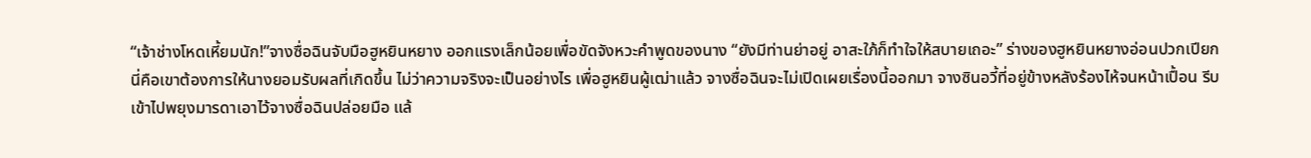“เจ้าช่างโหดเหี้ยมนัก!”จางซื่อฉินจับมือฮูหยินหยาง ออกแรงเล็กน้อยเพื่อขัดจังหวะคำพูดของนาง “ยังมีท่านย่าอยู่ อาสะใภ้ก็ทำใจให้สบายเถอะ” ร่างของฮูหยินหยางอ่อนปวกเปียกนี่คือเขาต้องการให้นางยอมรับผลที่เกิดขึ้น ไม่ว่าความจริงจะเป็นอย่างไร เพื่อฮูหยินผู้เฒ่าแล้ว จางซื่อฉินจะไม่เปิดเผยเรื่องนี้ออกมา จางซินอวี้ที่อยู่ข้างหลังร้องไห้จนหน้าเปื้อน รีบเข้าไปพยุงมารดาเอาไว้จางซื่อฉินปล่อยมือ แล้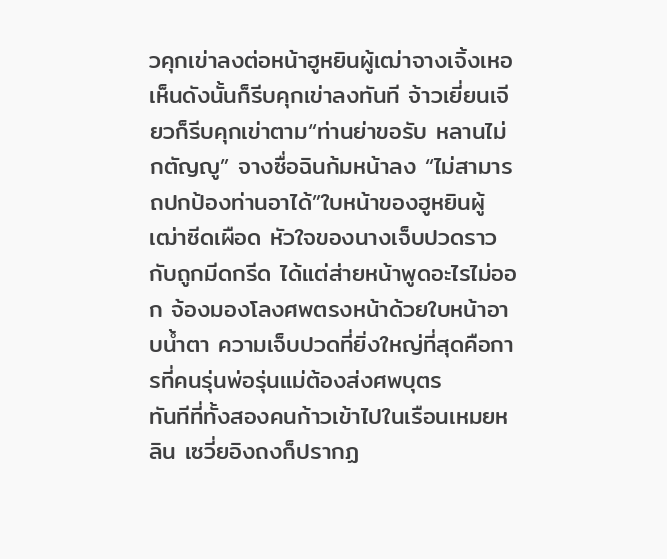วคุกเข่าลงต่อหน้าฮูหยินผู้เฒ่าจางเจิ้งเหอเห็นดังนั้นก็รีบคุกเข่าลงทันที จ้าวเยี่ยนเจียวก็รีบคุกเข่าตาม“ท่านย่าขอรับ หลานไม่กตัญญู” จางซื่อฉินก้มหน้าลง “ไม่สามารถปกป้องท่านอาได้”ใบหน้าของฮูหยินผู้เฒ่าซีดเผือด หัวใจของนางเจ็บปวดราวกับถูกมีดกรีด ได้แต่ส่ายหน้าพูดอะไรไม่ออก จ้องมองโลงศพตรงหน้าด้วยใบหน้าอาบน้ำตา ความเจ็บปวดที่ยิ่งใหญ่ที่สุดคือการที่คนรุ่นพ่อรุ่นแม่ต้องส่งศพบุตร
ทันทีที่ทั้งสองคนก้าวเข้าไปในเรือนเหมยหลิน เซวี่ยอิงถงก็ปรากฏ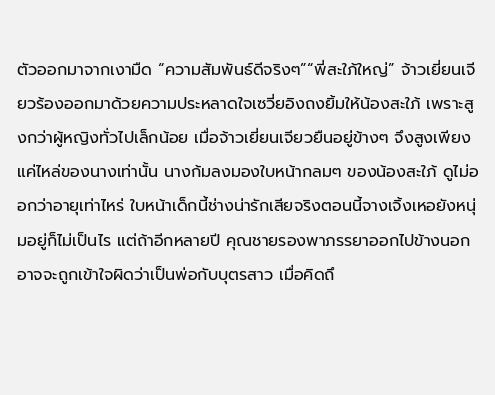ตัวออกมาจากเงามืด “ความสัมพันธ์ดีจริงๆ”“พี่สะใภ้ใหญ่” จ้าวเยี่ยนเจียวร้องออกมาด้วยความประหลาดใจเซวี่ยอิงถงยิ้มให้น้องสะใภ้ เพราะสูงกว่าผู้หญิงทั่วไปเล็กน้อย เมื่อจ้าวเยี่ยนเจียวยืนอยู่ข้างๆ จึงสูงเพียงแค่ไหล่ของนางเท่านั้น นางก้มลงมองใบหน้ากลมๆ ของน้องสะใภ้ ดูไม่ออกว่าอายุเท่าไหร่ ใบหน้าเด็กนี้ช่างน่ารักเสียจริงตอนนี้จางเจิ้งเหอยังหนุ่มอยู่ก็ไม่เป็นไร แต่ถ้าอีกหลายปี คุณชายรองพาภรรยาออกไปข้างนอก อาจจะถูกเข้าใจผิดว่าเป็นพ่อกับบุตรสาว เมื่อคิดถึ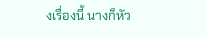งเรื่องนี้ นางก็หัว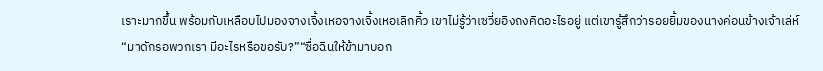เราะมากขึ้น พร้อมกับเหลือบไปมองจางเจิ้งเหอจางเจิ้งเหอเลิกคิ้ว เขาไม่รู้ว่าเซวี่ยอิงถงคิดอะไรอยู่ แต่เขารู้สึกว่ารอยยิ้มของนางค่อนข้างเจ้าเล่ห์ “มาดักรอพวกเรา มีอะไรหรือขอรับ?”“ซื่อฉินให้ข้ามาบอก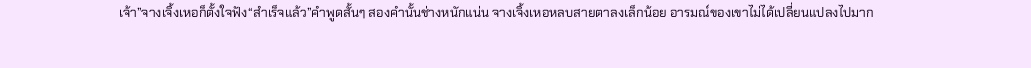เจ้า”จางเจิ้งเหอก็ตั้งใจฟัง“สำเร็จแล้ว”คำพูดสั้นๆ สองคำนั้นช่างหนักแน่น จางเจิ้งเหอหลบสายตาลงเล็กน้อย อารมณ์ของเขาไม่ได้เปลี่ยนแปลงไปมาก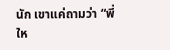นัก เขาแค่ถามว่า “พี่ให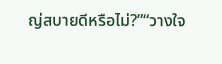ญ่สบายดีหรือไม่?”“วางใจ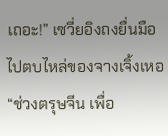เถอะ!” เซวี่ยอิงถงยื่นมือไปตบไหล่ของจางเจิ้งเหอ “ช่วงตรุษจีน เพื่อ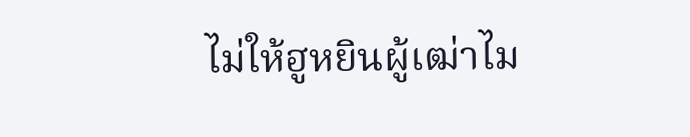ไม่ให้ฮูหยินผู้เฒ่าไม